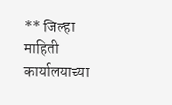** जिल्हा माहिती कार्यालयाच्या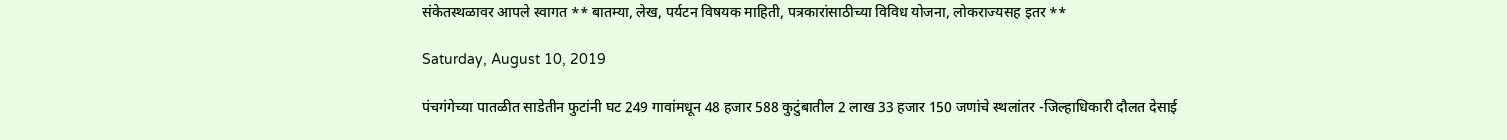संकेतस्थळावर आपले स्वागत ** बातम्या, लेख, पर्यटन विषयक माहिती, पत्रकारांसाठीच्या विविध योजना, लोकराज्यसह इतर **

Saturday, August 10, 2019

पंचगंगेच्या पातळीत साडेतीन फुटांनी घट 249 गावांमधून 48 हजार 588 कुटुंबातील 2 लाख 33 हजार 150 जणांचे स्थलांतर -जिल्हाधिकारी दौलत देसाई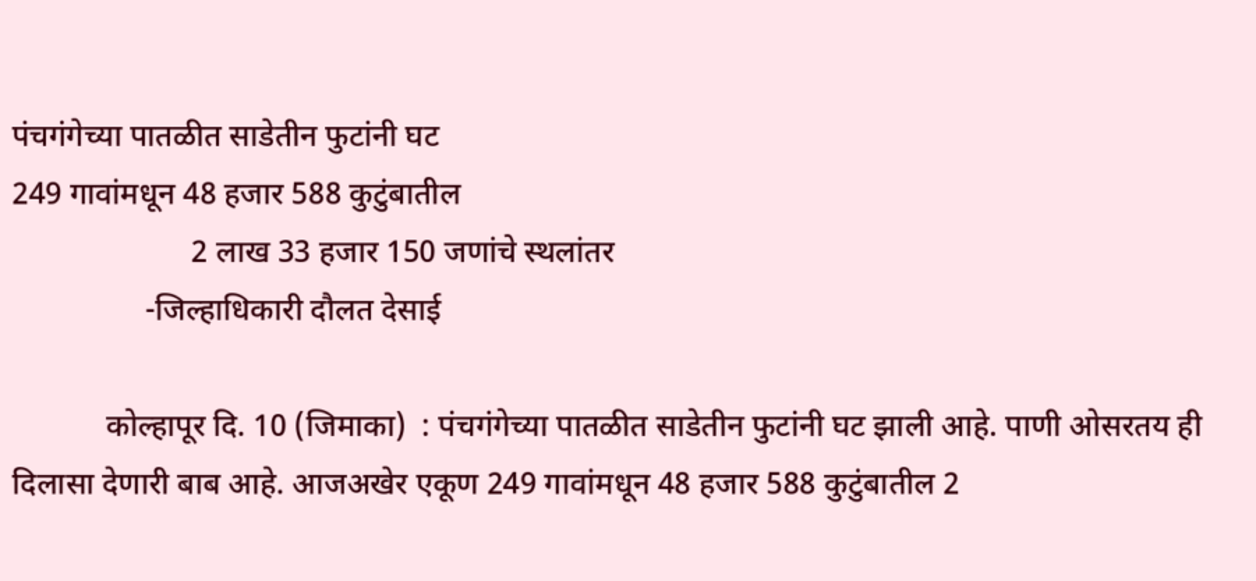पंचगंगेच्या पातळीत साडेतीन फुटांनी घट
249 गावांमधून 48 हजार 588 कुटुंबातील
                       2 लाख 33 हजार 150 जणांचे स्थलांतर
                 -जिल्हाधिकारी दौलत देसाई

            कोल्हापूर दि. 10 (जिमाका)  : पंचगंगेच्या पातळीत साडेतीन फुटांनी घट झाली आहे. पाणी ओसरतय ही दिलासा देणारी बाब आहे. आजअखेर एकूण 249 गावांमधून 48 हजार 588 कुटुंबातील 2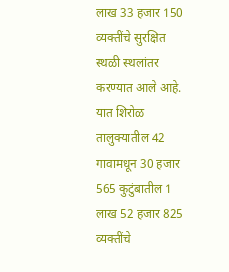लाख 33 हजार 150 व्यक्तींचे सुरक्षित स्थळी स्थलांतर करण्यात आले आहे. यात शिरोळ तालुक्यातील 42 गावामधून 30 हजार 565 कुटुंबातील 1 लाख 52 हजार 825 व्यक्तींचे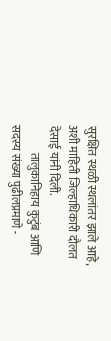सुरक्षित स्थळी स्थलांतर झाले आहे, अशी माहिती जिल्हाधिकारी दौलत देसाई यांनी दिली.
            तालुकानिहाय कुटुंब आणि सदस्य संख्या पुढीलप्रमाणे -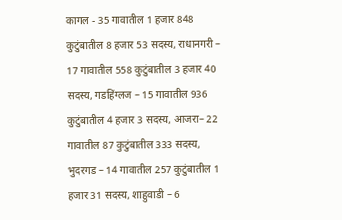कागल - 35 गावातील 1 हजार 848 कुटुंबातील 8 हजार 53 सदस्य, राधानगरी – 17 गावातील 558 कुटुंबातील 3 हजार 40 सदस्य, गडहिंग्लज – 15 गावातील 936 कुटुंबातील 4 हजार 3 सदस्य, आजरा– 22 गावातील 87 कुटुंबातील 333 सदस्य, भुदरगड – 14 गावातील 257 कुटुंबातील 1 हजार 31 सदस्य, शाहुवाडी – 6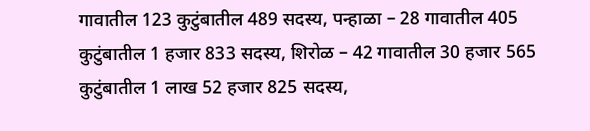गावातील 123 कुटुंबातील 489 सदस्य, पन्हाळा – 28 गावातील 405 कुटुंबातील 1 हजार 833 सदस्य, शिरोळ – 42 गावातील 30 हजार 565 कुटुंबातील 1 लाख 52 हजार 825 सदस्य,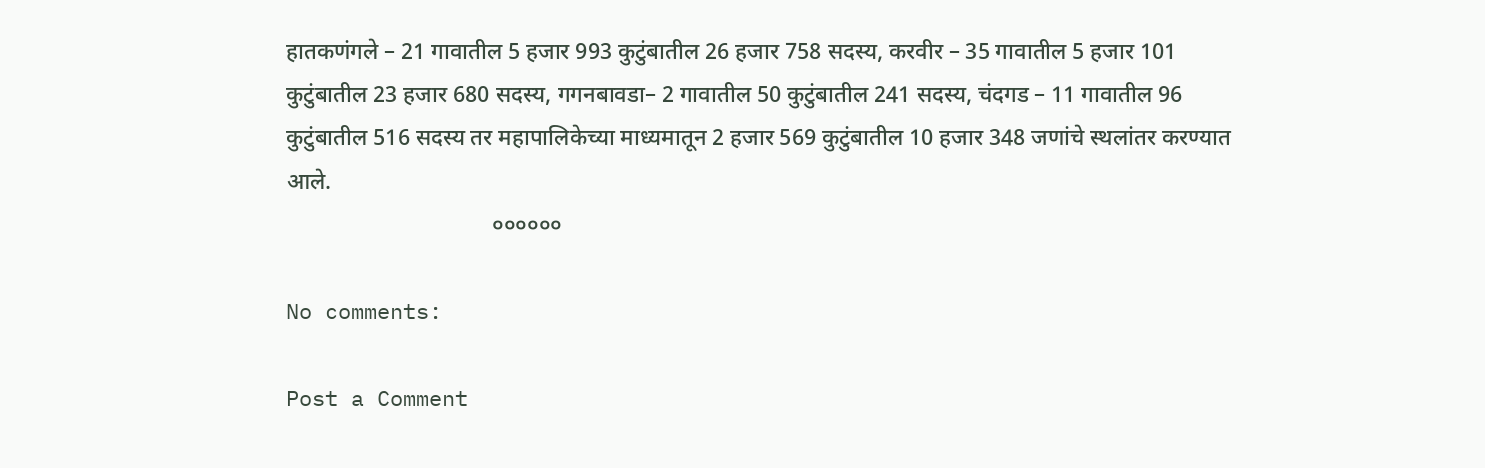हातकणंगले – 21 गावातील 5 हजार 993 कुटुंबातील 26 हजार 758 सदस्य, करवीर – 35 गावातील 5 हजार 101 कुटुंबातील 23 हजार 680 सदस्य, गगनबावडा– 2 गावातील 50 कुटुंबातील 241 सदस्य, चंदगड – 11 गावातील 96 कुटुंबातील 516 सदस्य तर महापालिकेच्या माध्यमातून 2 हजार 569 कुटुंबातील 10 हजार 348 जणांचे स्थलांतर करण्यात आले.
                                    ००००००

No comments:

Post a Comment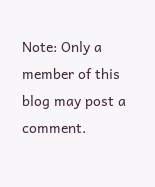Note: Only a member of this blog may post a comment.